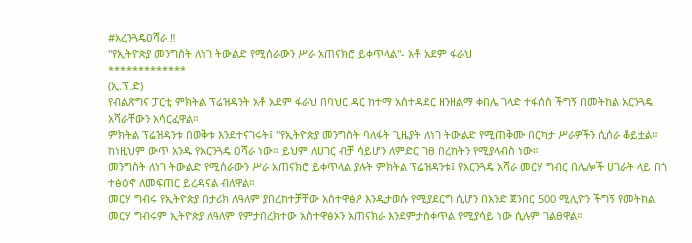#አረንጓዴዐሻራ ‼
"የኢትዮጵያ መንግስት ለነገ ትውልድ የሚሰራውን ሥራ አጠናክሮ ይቀጥላል"- አቶ አደም ፋራህ
*************
(ኢ.ፕ.ድ)
የብልጽግና ፓርቲ ምክትል ፕሬዝዳንት አቶ አደም ፋራህ በባህር ዳር ከተማ አስተዳደር ዘንዘልማ ቀበሌ ገላድ ተፋሰስ ችግኝ በመትከል አርንጓዴ አሻራቸውን አሳርፈዋል።
ምክትል ፕሬዝዳንቱ በወቅቱ እንደተናገሩት፤ "የኢትዮጵያ መንግስት ባለፋት ጊዜያት ለነገ ትውልድ የሚጠቅሙ በርካታ ሥራዎችን ሲሰራ ቆይቷል። ከነዚህም ውጥ አንዱ የአርንጓዴ ዐሻራ ነው። ይህም ለሀገር ብቻ ሳይሆን ለምድር ገፀ በረከትን የሚያላብስ ነው።
መንግስት ለነገ ትውልድ የሚሰራውን ሥራ አጠናክሮ ይቀጥላል ያሉት ምክትል ፕሬዝዳንቱ፤ የአርንጓዴ አሻራ መርሃ ግብር በሌሎች ሀገራት ላይ በጎ ተፅዕኖ ለመፍጠር ይረዳናል ብለዋል።
መርሃ ግብሩ የኢትዮጵያ በታሪክ ለዓለም ያበረከተቻቸው አስተዋፅዖ እንዲታወሱ የሚያደርግ ሲሆን በአንድ ጀንበር 500 ሚሊዮን ችግኝ የመትከል መርሃ ግብሩም ኢትዮጵያ ለዓለም የምታበረክተው አስተዋፅኦን አጠናክራ እንደምታስቀጥል የሚያሳይ ነው ሲሉም ገልፀዋል።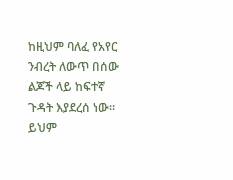ከዚህም ባለፈ የአየር ንብረት ለውጥ በሰው ልጆች ላይ ከፍተኛ ጉዳት እያደረሰ ነው። ይህም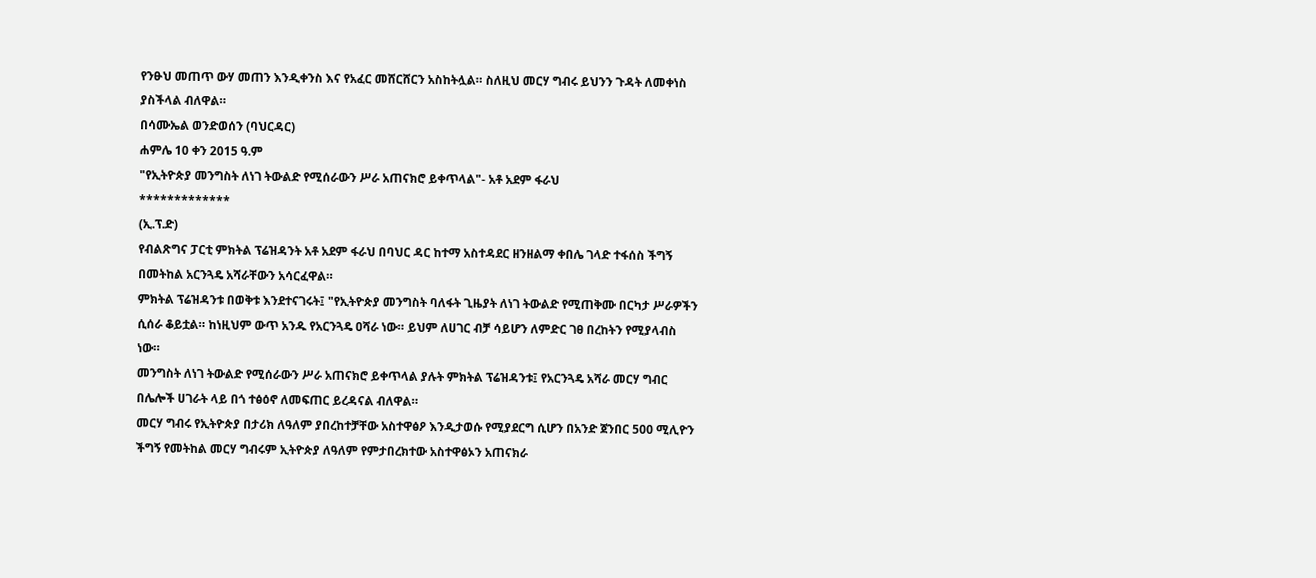የንፁህ መጠጥ ውሃ መጠን እንዲቀንስ እና የአፈር መሸርሸርን አስከትሏል። ስለዚህ መርሃ ግብሩ ይህንን ጉዳት ለመቀነስ ያስችላል ብለዋል።
በሳሙኤል ወንድወሰን (ባህርዳር)
ሐምሌ 10 ቀን 2015 ዓ.ም
"የኢትዮጵያ መንግስት ለነገ ትውልድ የሚሰራውን ሥራ አጠናክሮ ይቀጥላል"- አቶ አደም ፋራህ
*************
(ኢ.ፕ.ድ)
የብልጽግና ፓርቲ ምክትል ፕሬዝዳንት አቶ አደም ፋራህ በባህር ዳር ከተማ አስተዳደር ዘንዘልማ ቀበሌ ገላድ ተፋሰስ ችግኝ በመትከል አርንጓዴ አሻራቸውን አሳርፈዋል።
ምክትል ፕሬዝዳንቱ በወቅቱ እንደተናገሩት፤ "የኢትዮጵያ መንግስት ባለፋት ጊዜያት ለነገ ትውልድ የሚጠቅሙ በርካታ ሥራዎችን ሲሰራ ቆይቷል። ከነዚህም ውጥ አንዱ የአርንጓዴ ዐሻራ ነው። ይህም ለሀገር ብቻ ሳይሆን ለምድር ገፀ በረከትን የሚያላብስ ነው።
መንግስት ለነገ ትውልድ የሚሰራውን ሥራ አጠናክሮ ይቀጥላል ያሉት ምክትል ፕሬዝዳንቱ፤ የአርንጓዴ አሻራ መርሃ ግብር በሌሎች ሀገራት ላይ በጎ ተፅዕኖ ለመፍጠር ይረዳናል ብለዋል።
መርሃ ግብሩ የኢትዮጵያ በታሪክ ለዓለም ያበረከተቻቸው አስተዋፅዖ እንዲታወሱ የሚያደርግ ሲሆን በአንድ ጀንበር 500 ሚሊዮን ችግኝ የመትከል መርሃ ግብሩም ኢትዮጵያ ለዓለም የምታበረክተው አስተዋፅኦን አጠናክራ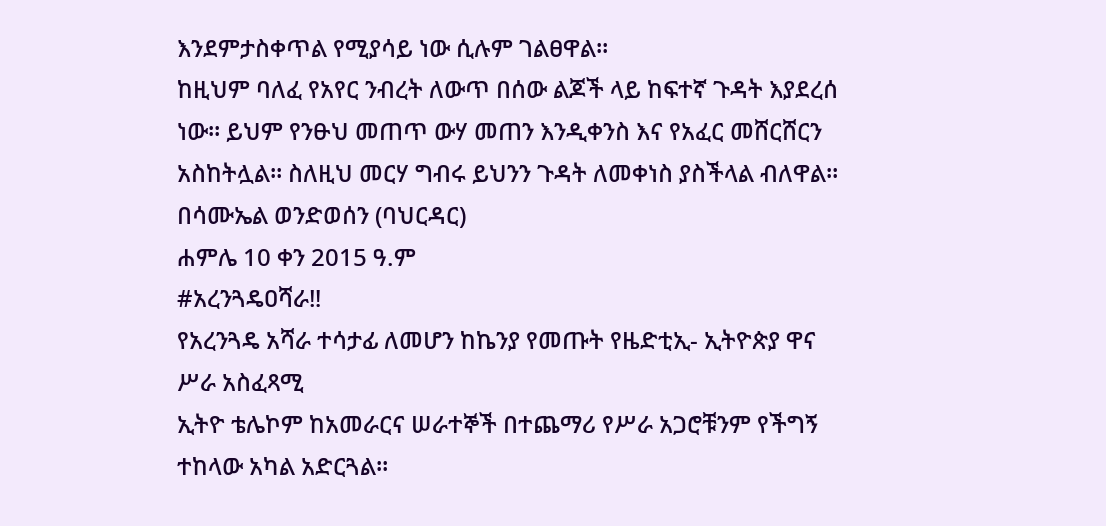እንደምታስቀጥል የሚያሳይ ነው ሲሉም ገልፀዋል።
ከዚህም ባለፈ የአየር ንብረት ለውጥ በሰው ልጆች ላይ ከፍተኛ ጉዳት እያደረሰ ነው። ይህም የንፁህ መጠጥ ውሃ መጠን እንዲቀንስ እና የአፈር መሸርሸርን አስከትሏል። ስለዚህ መርሃ ግብሩ ይህንን ጉዳት ለመቀነስ ያስችላል ብለዋል።
በሳሙኤል ወንድወሰን (ባህርዳር)
ሐምሌ 10 ቀን 2015 ዓ.ም
#አረንጓዴዐሻራ‼
የአረንጓዴ አሻራ ተሳታፊ ለመሆን ከኬንያ የመጡት የዜድቲኢ- ኢትዮጵያ ዋና ሥራ አስፈጻሚ
ኢትዮ ቴሌኮም ከአመራርና ሠራተኞች በተጨማሪ የሥራ አጋሮቹንም የችግኝ ተከላው አካል አድርጓል።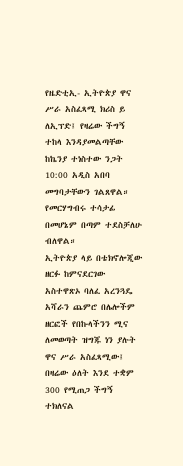የዜድቲኢ- ኢትዮጵያ ዋና ሥራ አስፈጻሚ ክሪስ ይ ለኢፕድ፤ የዛሬው ችግኝ ተከላ እንዳያመልጣቸው ከኬንያ ተነስተው ንጋት 10:00 አዲስ አበባ መግባታቸውን ገልጸዋል።
የመርሃግብሩ ተሳታፊ በመሆኔም በጣም ተደስቻለሁ ብለዋል።
ኢትዮጵያ ላይ በቴክኖሎጂው ዘርፉ ከምናደርገው አስተዋጽኦ ባለፈ አረንጓዴ አሻራን ጨምሮ በሌሎችም ዘርፎች የበኩላችንን ሚና ለመወጣት ዝግጁ ነን ያሉት ዋና ሥራ አስፈጻሚው፤ በዛሬው ዕለት እንደ ተቋም 300 የሚጠጋ ችግኝ ተክለናል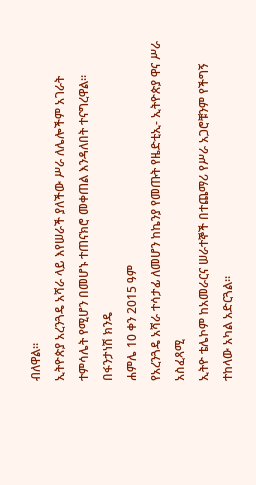ብለዋል።
ኢትዮጵያ አረንጓዴ አሻራ ላይ እየሠራች ያለችው ሥራ ለሌሎችም አገራት ተምሳሌት የሚሆን በመሆኑ ተጠናክሮ መቀጠል እንዳለበት ተናግረዋል።
በፋንታነሽ ክንዴ
ሐምሌ 10 ቀን 2015 ዓም
የአረንጓዴ አሻራ ተሳታፊ ለመሆን ከኬንያ የመጡት የዜድቲኢ- ኢትዮጵያ ዋና ሥራ አስፈጻሚ
ኢትዮ ቴሌኮም ከአመራርና ሠራተኞች በተጨማሪ የሥራ አጋሮቹንም የችግኝ ተከላው አካል አድርጓል።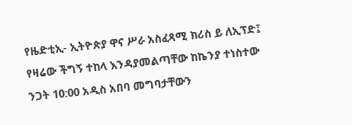የዜድቲኢ- ኢትዮጵያ ዋና ሥራ አስፈጻሚ ክሪስ ይ ለኢፕድ፤ የዛሬው ችግኝ ተከላ እንዳያመልጣቸው ከኬንያ ተነስተው ንጋት 10:00 አዲስ አበባ መግባታቸውን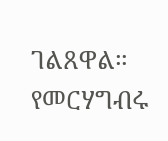ገልጸዋል።
የመርሃግብሩ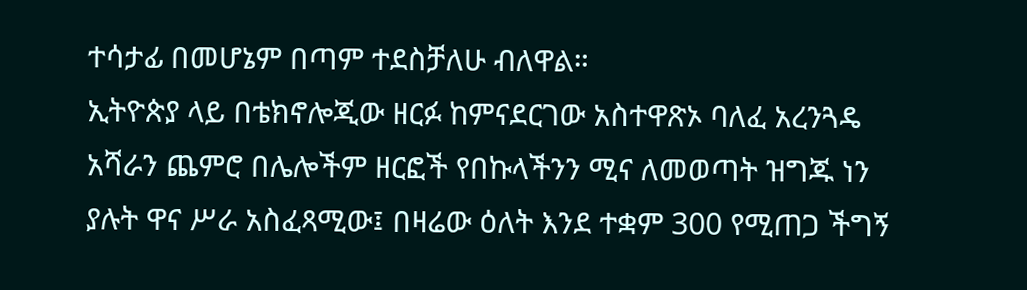ተሳታፊ በመሆኔም በጣም ተደስቻለሁ ብለዋል።
ኢትዮጵያ ላይ በቴክኖሎጂው ዘርፉ ከምናደርገው አስተዋጽኦ ባለፈ አረንጓዴ አሻራን ጨምሮ በሌሎችም ዘርፎች የበኩላችንን ሚና ለመወጣት ዝግጁ ነን ያሉት ዋና ሥራ አስፈጻሚው፤ በዛሬው ዕለት እንደ ተቋም 300 የሚጠጋ ችግኝ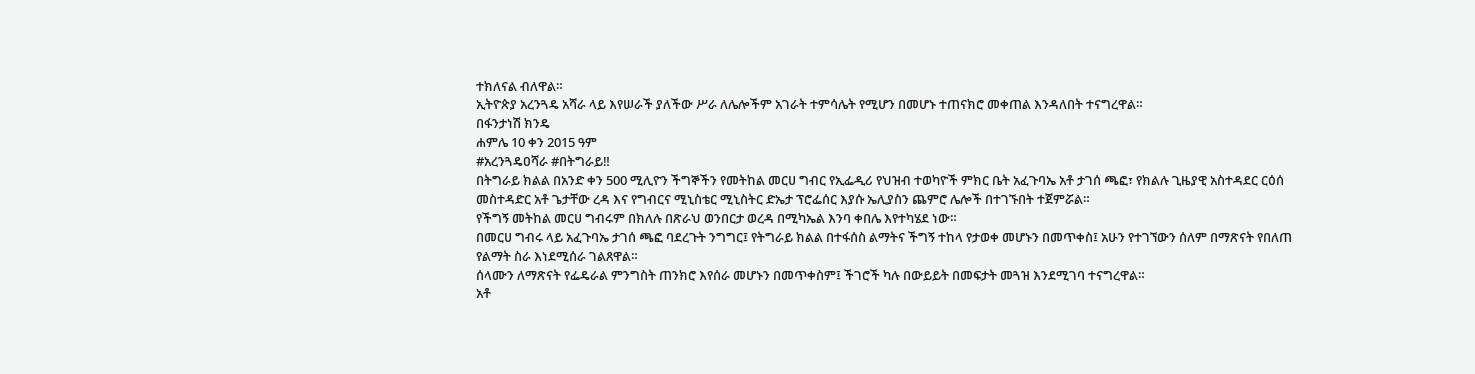ተክለናል ብለዋል።
ኢትዮጵያ አረንጓዴ አሻራ ላይ እየሠራች ያለችው ሥራ ለሌሎችም አገራት ተምሳሌት የሚሆን በመሆኑ ተጠናክሮ መቀጠል እንዳለበት ተናግረዋል።
በፋንታነሽ ክንዴ
ሐምሌ 10 ቀን 2015 ዓም
#አረንጓዴዐሻራ #በትግራይ‼
በትግራይ ክልል በአንድ ቀን 500 ሚሊዮን ችግኞችን የመትከል መርሀ ግብር የኢፌዲሪ የህዝብ ተወካዮች ምክር ቤት አፈጉባኤ አቶ ታገሰ ጫፎ፣ የክልሉ ጊዜያዊ አስተዳደር ርዕሰ መስተዳድር አቶ ጌታቸው ረዳ እና የግብርና ሚኒስቴር ሚኒስትር ድኤታ ፕሮፌሰር እያሱ ኤሊያስን ጨምሮ ሌሎች በተገኙበት ተጀምሯል።
የችግኝ መትከል መርሀ ግብሩም በክለሉ በጽራህ ወንበርታ ወረዳ በሚካኤል እንባ ቀበሌ እየተካሄደ ነው።
በመርሀ ግብሩ ላይ አፈጉባኤ ታገሰ ጫፎ ባደረጉት ንግግር፤ የትግራይ ክልል በተፋሰስ ልማትና ችግኝ ተከላ የታወቀ መሆኑን በመጥቀስ፤ አሁን የተገኘውን ሰለም በማጽናት የበለጠ የልማት ስራ እነደሚሰራ ገልጸዋል።
ሰላሙን ለማጽናት የፌዴራል ምንግስት ጠንክሮ እየሰራ መሆኑን በመጥቀስም፤ ችገሮች ካሉ በውይይት በመፍታት መጓዝ እንደሚገባ ተናግረዋል።
አቶ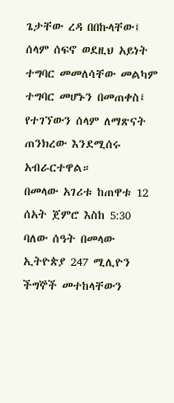ጌታቸው ረዳ በበኩላቸው፤ ሰላም ሰፍኖ ወደዚህ አይነት ተግባር መመለሳቸው መልካም ተግባር መሆኑን በመጠቀስ፤ የተገኘውን ሰላም ለማጽናት ጠንክረው እንደሚሰሩ አብራርተዋል።
በመላው አገሪቱ ከጠዋቱ 12 ሰአት ጀምሮ እስከ 5:30 ባለው ሰዓት በመላው ኢትዮጵያ 247 ሚሊዮን ችግኞች መተከላቸውን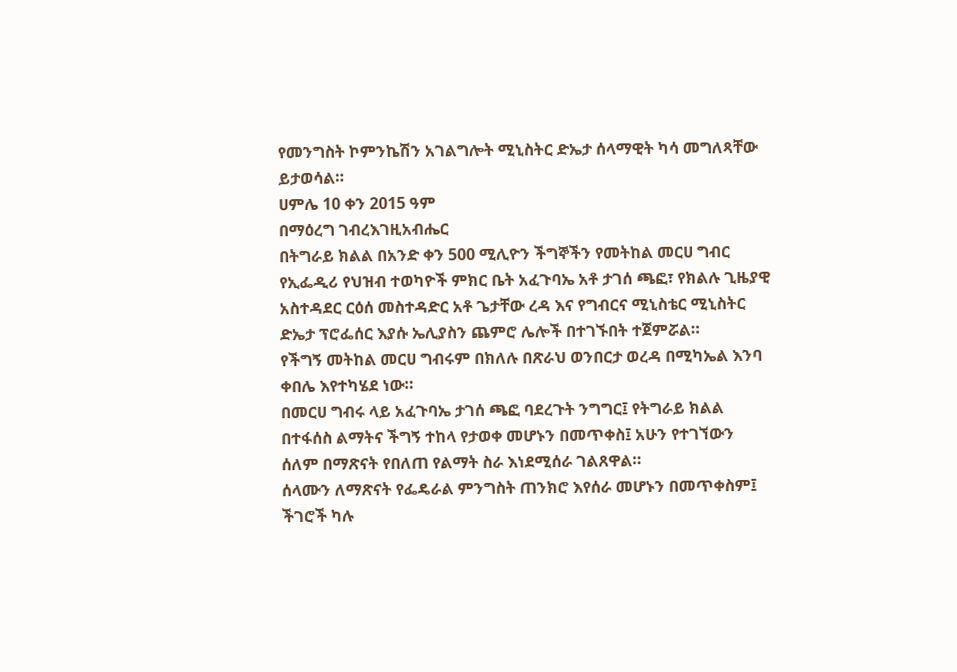የመንግስት ኮምንኬሽን አገልግሎት ሚኒስትር ድኤታ ሰላማዊት ካሳ መግለጻቸው ይታወሳል።
ሀምሌ 10 ቀን 2015 ዓም
በማዕረግ ገብረእገዚአብሔር
በትግራይ ክልል በአንድ ቀን 500 ሚሊዮን ችግኞችን የመትከል መርሀ ግብር የኢፌዲሪ የህዝብ ተወካዮች ምክር ቤት አፈጉባኤ አቶ ታገሰ ጫፎ፣ የክልሉ ጊዜያዊ አስተዳደር ርዕሰ መስተዳድር አቶ ጌታቸው ረዳ እና የግብርና ሚኒስቴር ሚኒስትር ድኤታ ፕሮፌሰር እያሱ ኤሊያስን ጨምሮ ሌሎች በተገኙበት ተጀምሯል።
የችግኝ መትከል መርሀ ግብሩም በክለሉ በጽራህ ወንበርታ ወረዳ በሚካኤል እንባ ቀበሌ እየተካሄደ ነው።
በመርሀ ግብሩ ላይ አፈጉባኤ ታገሰ ጫፎ ባደረጉት ንግግር፤ የትግራይ ክልል በተፋሰስ ልማትና ችግኝ ተከላ የታወቀ መሆኑን በመጥቀስ፤ አሁን የተገኘውን ሰለም በማጽናት የበለጠ የልማት ስራ እነደሚሰራ ገልጸዋል።
ሰላሙን ለማጽናት የፌዴራል ምንግስት ጠንክሮ እየሰራ መሆኑን በመጥቀስም፤ ችገሮች ካሉ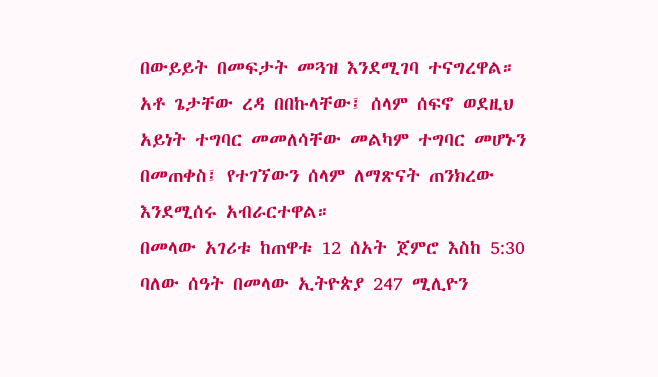በውይይት በመፍታት መጓዝ እንደሚገባ ተናግረዋል።
አቶ ጌታቸው ረዳ በበኩላቸው፤ ሰላም ሰፍኖ ወደዚህ አይነት ተግባር መመለሳቸው መልካም ተግባር መሆኑን በመጠቀስ፤ የተገኘውን ሰላም ለማጽናት ጠንክረው እንደሚሰሩ አብራርተዋል።
በመላው አገሪቱ ከጠዋቱ 12 ሰአት ጀምሮ እስከ 5:30 ባለው ሰዓት በመላው ኢትዮጵያ 247 ሚሊዮን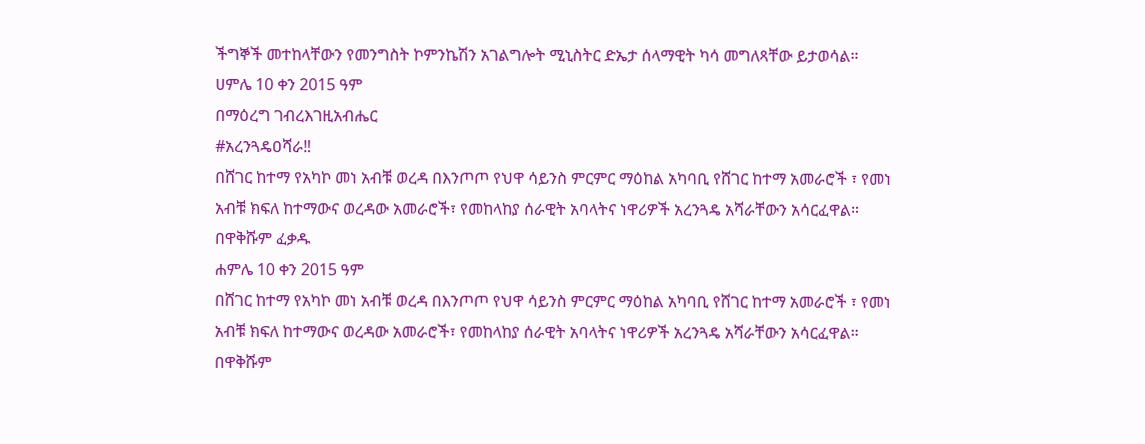ችግኞች መተከላቸውን የመንግስት ኮምንኬሽን አገልግሎት ሚኒስትር ድኤታ ሰላማዊት ካሳ መግለጻቸው ይታወሳል።
ሀምሌ 10 ቀን 2015 ዓም
በማዕረግ ገብረእገዚአብሔር
#አረንጓዴዐሻራ‼
በሸገር ከተማ የአካኮ መነ አብቹ ወረዳ በእንጦጦ የህዋ ሳይንስ ምርምር ማዕከል አካባቢ የሸገር ከተማ አመራሮች ፣ የመነ አብቹ ክፍለ ከተማውና ወረዳው አመራሮች፣ የመከላከያ ሰራዊት አባላትና ነዋሪዎች አረንጓዴ አሻራቸውን አሳርፈዋል።
በዋቅሹም ፈቃዱ
ሐምሌ 10 ቀን 2015 ዓም
በሸገር ከተማ የአካኮ መነ አብቹ ወረዳ በእንጦጦ የህዋ ሳይንስ ምርምር ማዕከል አካባቢ የሸገር ከተማ አመራሮች ፣ የመነ አብቹ ክፍለ ከተማውና ወረዳው አመራሮች፣ የመከላከያ ሰራዊት አባላትና ነዋሪዎች አረንጓዴ አሻራቸውን አሳርፈዋል።
በዋቅሹም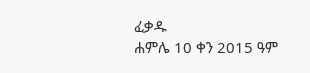ፈቃዱ
ሐምሌ 10 ቀን 2015 ዓም